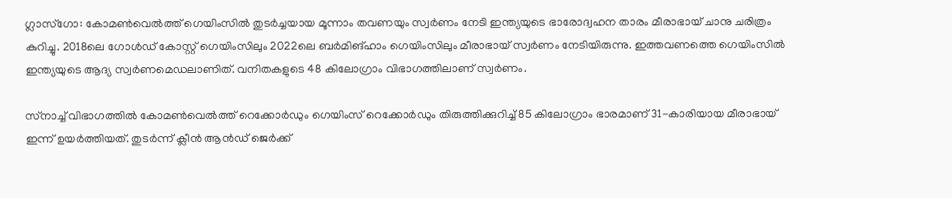ഗ്ലാസ്ഗോ: കോമണ്‍വെല്‍ത്ത് ഗെയിംസില്‍ തുടര്‍ച്ചയായ മൂന്നാം തവണയും സ്വര്‍ണം നേടി ഇന്ത്യയുടെ ഭാരോദ്വഹന താരം മീരാഭായ് ചാനു ചരിത്രം കുറിച്ചു. 2018ലെ ഗോള്‍ഡ് കോസ്റ്റ് ഗെയിംസിലും 2022ലെ ബര്‍മിങ്ഹാം ഗെയിംസിലും മീരാഭായ് സ്വര്‍ണം നേടിയിരുന്നു. ഇത്തവണത്തെ ഗെയിംസില്‍ ഇന്ത്യയുടെ ആദ്യ സ്വര്‍ണമെഡലാണിത്. വനിതകളുടെ 48 കിലോഗ്രാം വിഭാഗത്തിലാണ് സ്വര്‍ണം.

സ്‌നാച്ച് വിഭാഗത്തില്‍ കോമണ്‍വെല്‍ത്ത് റെക്കോര്‍ഡും ഗെയിംസ് റെക്കോര്‍ഡും തിരുത്തിക്കുറിച്ച് 85 കിലോഗ്രാം ഭാരമാണ് 31-കാരിയായ മീരാഭായ് ഇന്ന് ഉയര്‍ത്തിയത്. തുടര്‍ന്ന് ക്ലീന്‍ ആന്‍ഡ് ജെര്‍ക്ക്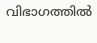വിഭാഗത്തില്‍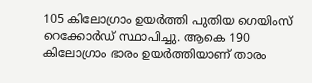105 കിലോഗ്രാം ഉയര്‍ത്തി പുതിയ ഗെയിംസ് റെക്കോര്‍ഡ് സ്ഥാപിച്ചു. ആകെ 190 കിലോഗ്രാം ഭാരം ഉയര്‍ത്തിയാണ് താരം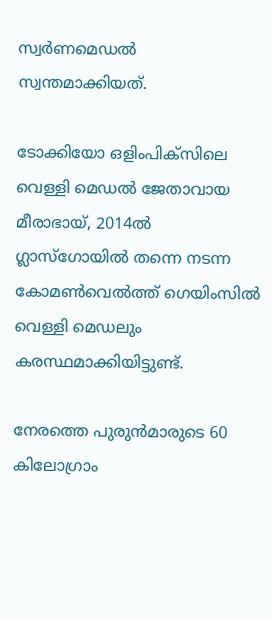സ്വര്‍ണമെഡല്‍ സ്വന്തമാക്കിയത്.

ടോക്കിയോ ഒളിംപിക്‌സിലെ വെള്ളി മെഡല്‍ ജേതാവായ മീരാഭായ്, 2014ല്‍ ഗ്ലാസ്ഗോയില്‍ തന്നെ നടന്ന കോമണ്‍വെല്‍ത്ത് ഗെയിംസില്‍ വെള്ളി മെഡലും കരസ്ഥമാക്കിയിട്ടുണ്ട്.

നേരത്തെ പുരുന്‍മാരുടെ 60 കിലോഗ്രാം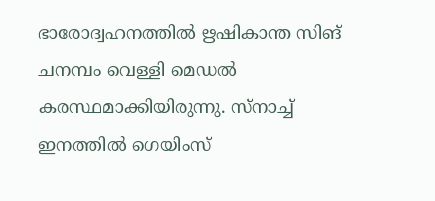ഭാരോദ്വഹനത്തില്‍ ഋഷികാന്ത സിങ് ചനമ്പം വെള്ളി മെഡല്‍ കരസ്ഥമാക്കിയിരുന്നു. സ്‌നാച്ച് ഇനത്തില്‍ ഗെയിംസ്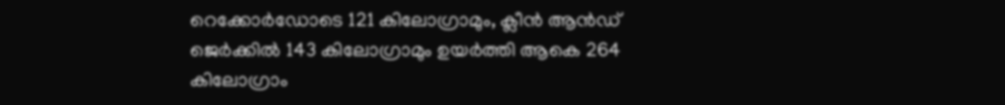റെക്കോര്‍ഡോടെ 121 കിലോഗ്രാമും, ക്ലീന്‍ ആന്‍ഡ് ജെര്‍ക്കില്‍ 143 കിലോഗ്രാമും ഉയര്‍ത്തി ആകെ 264 കിലോഗ്രാം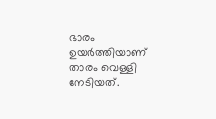ഭാരം ഉയര്‍ത്തിയാണ് താരം വെള്ളി നേടിയത്.